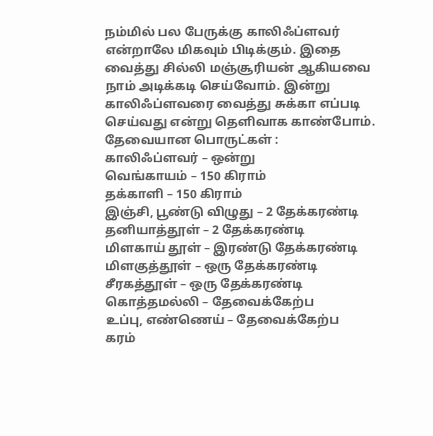நம்மில் பல பேருக்கு காலிஃப்ளவர் என்றாலே மிகவும் பிடிக்கும். இதை வைத்து சில்லி மஞ்சூரியன் ஆகியவை நாம் அடிக்கடி செய்வோம். இன்று காலிஃப்ளவரை வைத்து சுக்கா எப்படி செய்வது என்று தெளிவாக காண்போம்.
தேவையான பொருட்கள் :
காலிஃப்ளவர் – ஒன்று
வெங்காயம் – 150 கிராம்
தக்காளி – 150 கிராம்
இஞ்சி, பூண்டு விழுது – 2 தேக்கரண்டி
தனியாத்தூள் – 2 தேக்கரண்டி
மிளகாய் தூள் – இரண்டு தேக்கரண்டி
மிளகுத்தூள் – ஒரு தேக்கரண்டி
சீரகத்தூள் – ஒரு தேக்கரண்டி
கொத்தமல்லி – தேவைக்கேற்ப
உப்பு, எண்ணெய் – தேவைக்கேற்ப
கரம்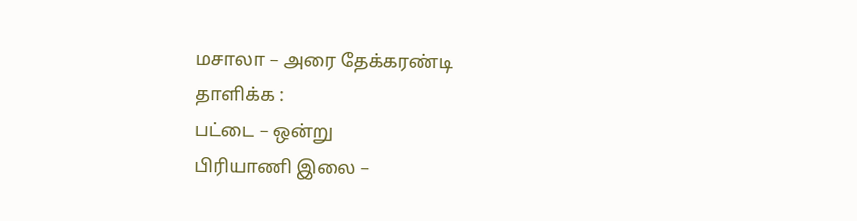மசாலா – அரை தேக்கரண்டி
தாளிக்க :
பட்டை – ஒன்று
பிரியாணி இலை –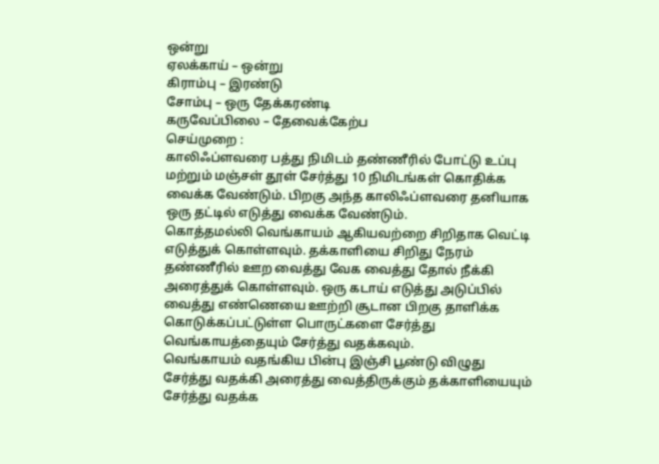ஒன்று
ஏலக்காய் – ஒன்று
கிராம்பு – இரண்டு
சோம்பு – ஒரு தேக்கரண்டி
கருவேப்பிலை – தேவைக்கேற்ப
செய்முறை :
காலிஃப்ளவரை பத்து நிமிடம் தண்ணீரில் போட்டு உப்பு மற்றும் மஞ்சள் தூள் சேர்த்து 10 நிமிடங்கள் கொதிக்க வைக்க வேண்டும். பிறகு அந்த காலிஃப்ளவரை தனியாக ஒரு தட்டில் எடுத்து வைக்க வேண்டும்.
கொத்தமல்லி வெங்காயம் ஆகியவற்றை சிறிதாக வெட்டி எடுத்துக் கொள்ளவும். தக்காளியை சிறிது நேரம் தண்ணீரில் ஊற வைத்து வேக வைத்து தோல் நீக்கி அரைத்துக் கொள்ளவும். ஒரு கடாய் எடுத்து அடுப்பில் வைத்து எண்ணெயை ஊற்றி சூடான பிறகு தாளிக்க கொடுக்கப்பட்டுள்ள பொருட்களை சேர்த்து வெங்காயத்தையும் சேர்த்து வதக்கவும்.
வெங்காயம் வதங்கிய பின்பு இஞ்சி பூண்டு விழுது சேர்த்து வதக்கி அரைத்து வைத்திருக்கும் தக்காளியையும் சேர்த்து வதக்க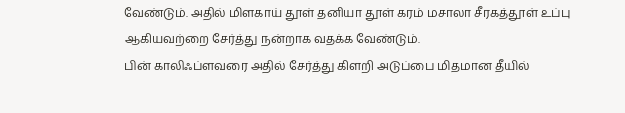வேண்டும். அதில் மிளகாய் தூள் தனியா தூள் கரம் மசாலா சீரகத்தூள் உப்பு ஆகியவற்றை சேர்த்து நன்றாக வதக்க வேண்டும்.
பின் காலிஃப்ளவரை அதில் சேர்த்து கிளறி அடுப்பை மிதமான தீயில்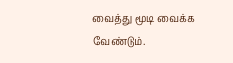வைத்து மூடி வைக்க வேண்டும்.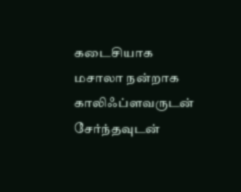கடைசியாக மசாலா நன்றாக காலிஃப்ளவருடன் சேர்ந்தவுடன்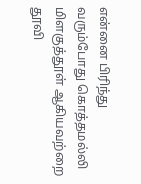என்னை பிரிந்து வரும்போது கொத்தமல்லி மிளகுத்தூள் ஆகியவற்றை தூவி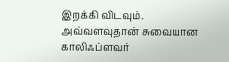இறக்கி விடவும். அவ்வளவுதான் சுவையான காலிஃப்ளவர்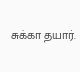சுக்கா தயார்.